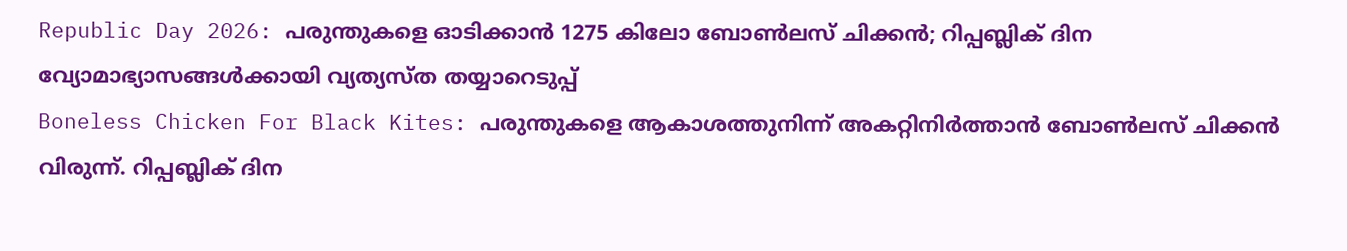Republic Day 2026: പരുന്തുകളെ ഓടിക്കാൻ 1275 കിലോ ബോൺലസ് ചിക്കൻ; റിപ്പബ്ലിക് ദിന വ്യോമാഭ്യാസങ്ങൾക്കായി വ്യത്യസ്ത തയ്യാറെടുപ്പ്
Boneless Chicken For Black Kites: പരുന്തുകളെ ആകാശത്തുനിന്ന് അകറ്റിനിർത്താൻ ബോൺലസ് ചിക്കൻ വിരുന്ന്. റിപ്പബ്ലിക് ദിന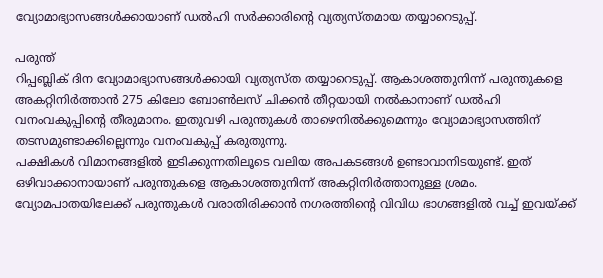വ്യോമാഭ്യാസങ്ങൾക്കായാണ് ഡൽഹി സർക്കാരിൻ്റെ വ്യത്യസ്തമായ തയ്യാറെടുപ്പ്.

പരുന്ത്
റിപ്പബ്ലിക് ദിന വ്യോമാഭ്യാസങ്ങൾക്കായി വ്യത്യസ്ത തയ്യാറെടുപ്പ്. ആകാശത്തുനിന്ന് പരുന്തുകളെ അകറ്റിനിർത്താൻ 275 കിലോ ബോൺലസ് ചിക്കൻ തീറ്റയായി നൽകാനാണ് ഡൽഹി വനംവകുപ്പിൻ്റെ തീരുമാനം. ഇതുവഴി പരുന്തുകൾ താഴെനിൽക്കുമെന്നും വ്യോമാഭ്യാസത്തിന് തടസമുണ്ടാക്കില്ലെന്നും വനംവകുപ്പ് കരുതുന്നു.
പക്ഷികൾ വിമാനങ്ങളിൽ ഇടിക്കുന്നതിലൂടെ വലിയ അപകടങ്ങൾ ഉണ്ടാവാനിടയുണ്ട്. ഇത് ഒഴിവാക്കാനായാണ് പരുന്തുകളെ ആകാശത്തുനിന്ന് അകറ്റിനിർത്താനുള്ള ശ്രമം. വ്യോമപാതയിലേക്ക് പരുന്തുകൾ വരാതിരിക്കാൻ നഗരത്തിൻ്റെ വിവിധ ഭാഗങ്ങളിൽ വച്ച് ഇവയ്ക്ക്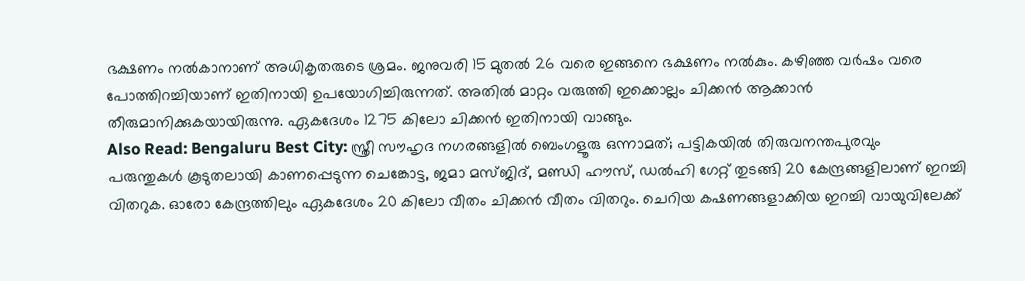ഭക്ഷണം നൽകാനാണ് അധികൃതരുടെ ശ്രമം. ജനുവരി 15 മുതൽ 26 വരെ ഇങ്ങനെ ഭക്ഷണം നൽകും. കഴിഞ്ഞ വർഷം വരെ പോത്തിറച്ചിയാണ് ഇതിനായി ഉപയോഗിച്ചിരുന്നത്. അതിൽ മാറ്റം വരുത്തി ഇക്കൊല്ലം ചിക്കൻ ആക്കാൻ തീരുമാനിക്കുകയായിരുന്നു. ഏകദേശം 1275 കിലോ ചിക്കൻ ഇതിനായി വാങ്ങും.
Also Read: Bengaluru Best City: സ്ത്രീ സൗഹൃദ നഗരങ്ങളിൽ ബെംഗളൂരു ഒന്നാമത്; പട്ടികയിൽ തിരുവനന്തപുരവും
പരുന്തുകൾ കൂടുതലായി കാണപ്പെടുന്ന ചെങ്കോട്ട, ജമാ മസ്ജിദ്, മണ്ഡി ഹൗസ്, ഡൽഹി ഗേറ്റ് തുടങ്ങി 20 കേന്ദ്രങ്ങളിലാണ് ഇറച്ചി വിതറുക. ഓരോ കേന്ദ്രത്തിലും ഏകദേശം 20 കിലോ വീതം ചിക്കൻ വീതം വിതറും. ചെറിയ കഷണങ്ങളാക്കിയ ഇറച്ചി വായുവിലേക്ക്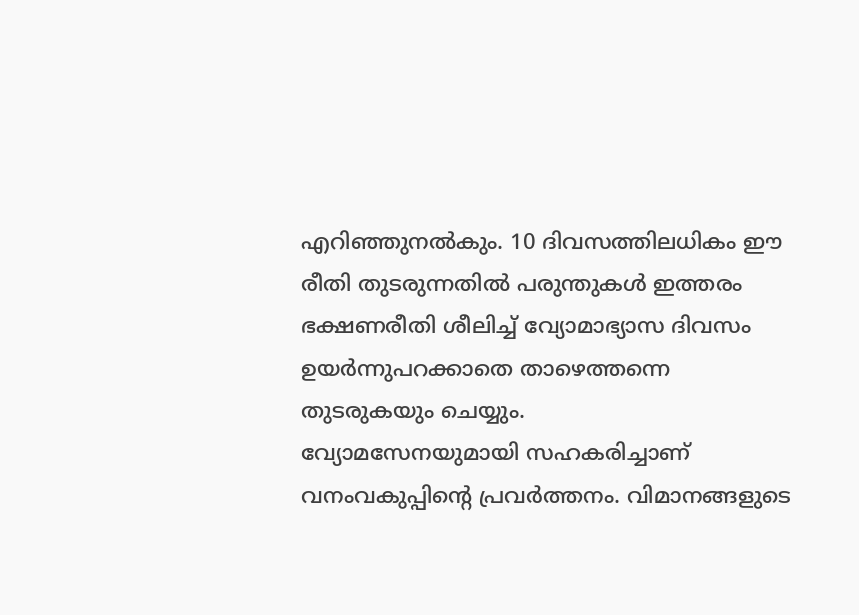എറിഞ്ഞുനൽകും. 10 ദിവസത്തിലധികം ഈ രീതി തുടരുന്നതിൽ പരുന്തുകൾ ഇത്തരം ഭക്ഷണരീതി ശീലിച്ച് വ്യോമാഭ്യാസ ദിവസം ഉയർന്നുപറക്കാതെ താഴെത്തന്നെ തുടരുകയും ചെയ്യും.
വ്യോമസേനയുമായി സഹകരിച്ചാണ് വനംവകുപ്പിൻ്റെ പ്രവർത്തനം. വിമാനങ്ങളുടെ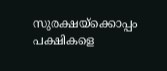സുരക്ഷയ്ക്കൊപ്പം പക്ഷികളെ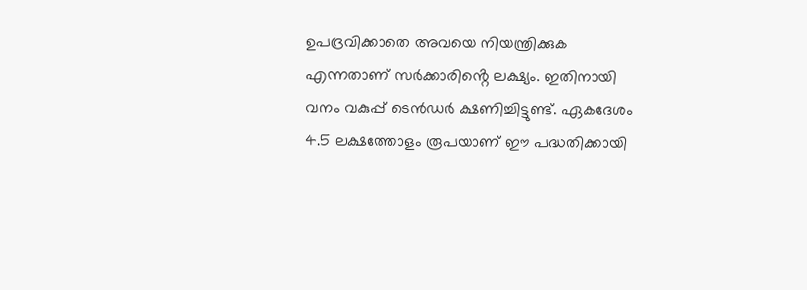ഉപദ്രവിക്കാതെ അവയെ നിയന്ത്രിക്കുക എന്നതാണ് സർക്കാരിൻ്റെ ലക്ഷ്യം. ഇതിനായി വനം വകുപ്പ് ടെൻഡർ ക്ഷണിച്ചിട്ടുണ്ട്. ഏകദേശം 4.5 ലക്ഷത്തോളം രൂപയാണ് ഈ പദ്ധതിക്കായി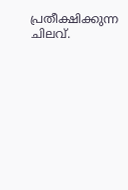പ്രതീക്ഷിക്കുന്ന ചിലവ്.